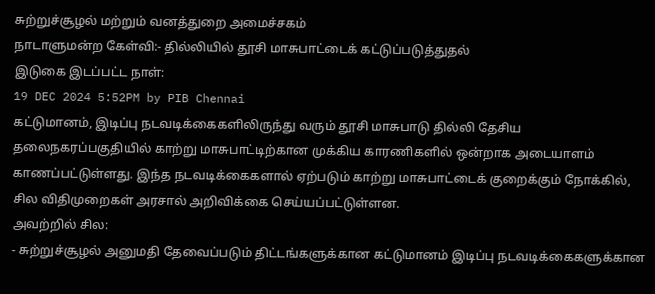சுற்றுச்சூழல் மற்றும் வனத்துறை அமைச்சகம்
நாடாளுமன்ற கேள்வி:- தில்லியில் தூசி மாசுபாட்டைக் கட்டுப்படுத்துதல்
இடுகை இடப்பட்ட நாள்:
19 DEC 2024 5:52PM by PIB Chennai
கட்டுமானம், இடிப்பு நடவடிக்கைகளிலிருந்து வரும் தூசி மாசுபாடு தில்லி தேசிய தலைநகரப்பகுதியில் காற்று மாசுபாட்டிற்கான முக்கிய காரணிகளில் ஒன்றாக அடையாளம் காணப்பட்டுள்ளது. இந்த நடவடிக்கைகளால் ஏற்படும் காற்று மாசுபாட்டைக் குறைக்கும் நோக்கில், சில விதிமுறைகள் அரசால் அறிவிக்கை செய்யப்பட்டுள்ளன.
அவற்றில் சில:
- சுற்றுச்சூழல் அனுமதி தேவைப்படும் திட்டங்களுக்கான கட்டுமானம் இடிப்பு நடவடிக்கைகளுக்கான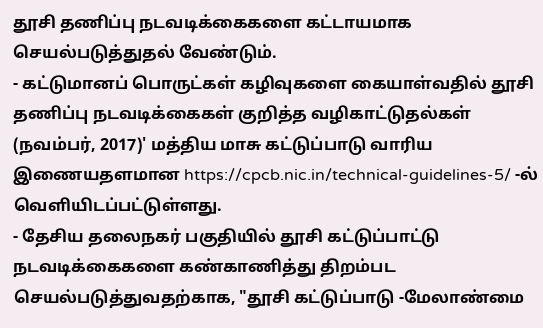தூசி தணிப்பு நடவடிக்கைகளை கட்டாயமாக செயல்படுத்துதல் வேண்டும்.
- கட்டுமானப் பொருட்கள் கழிவுகளை கையாள்வதில் தூசி தணிப்பு நடவடிக்கைகள் குறித்த வழிகாட்டுதல்கள் (நவம்பர், 2017)' மத்திய மாசு கட்டுப்பாடு வாரிய இணையதளமான https://cpcb.nic.in/technical-guidelines-5/ -ல் வெளியிடப்பட்டுள்ளது.
- தேசிய தலைநகர் பகுதியில் தூசி கட்டுப்பாட்டு நடவடிக்கைகளை கண்காணித்து திறம்பட செயல்படுத்துவதற்காக, "தூசி கட்டுப்பாடு -மேலாண்மை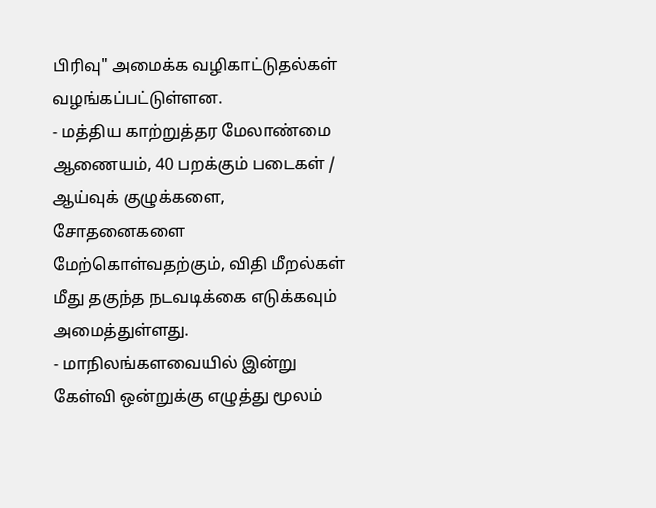பிரிவு" அமைக்க வழிகாட்டுதல்கள் வழங்கப்பட்டுள்ளன.
- மத்திய காற்றுத்தர மேலாண்மை ஆணையம், 40 பறக்கும் படைகள் / ஆய்வுக் குழுக்களை, சோதனைகளை மேற்கொள்வதற்கும், விதி மீறல்கள் மீது தகுந்த நடவடிக்கை எடுக்கவும் அமைத்துள்ளது.
- மாநிலங்களவையில் இன்று கேள்வி ஒன்றுக்கு எழுத்து மூலம்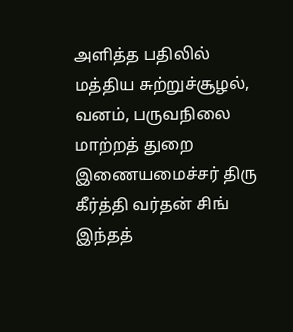அளித்த பதிலில் மத்திய சுற்றுச்சூழல், வனம், பருவநிலை மாற்றத் துறை இணையமைச்சர் திரு கீர்த்தி வர்தன் சிங் இந்தத்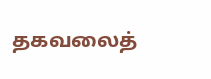தகவலைத்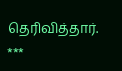தெரிவித்தார்.
***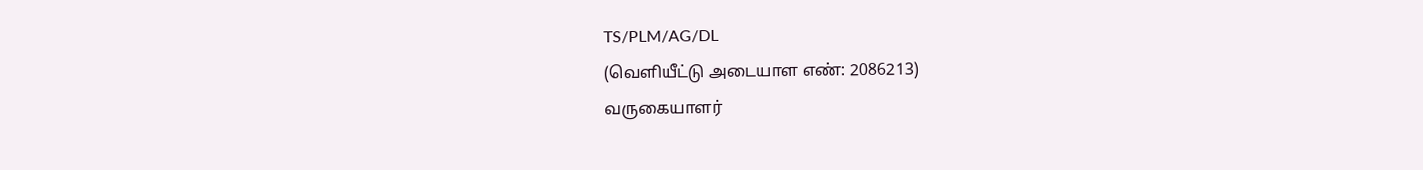TS/PLM/AG/DL
(வெளியீட்டு அடையாள எண்: 2086213)
வருகையாளர்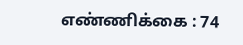எண்ணிக்கை : 74